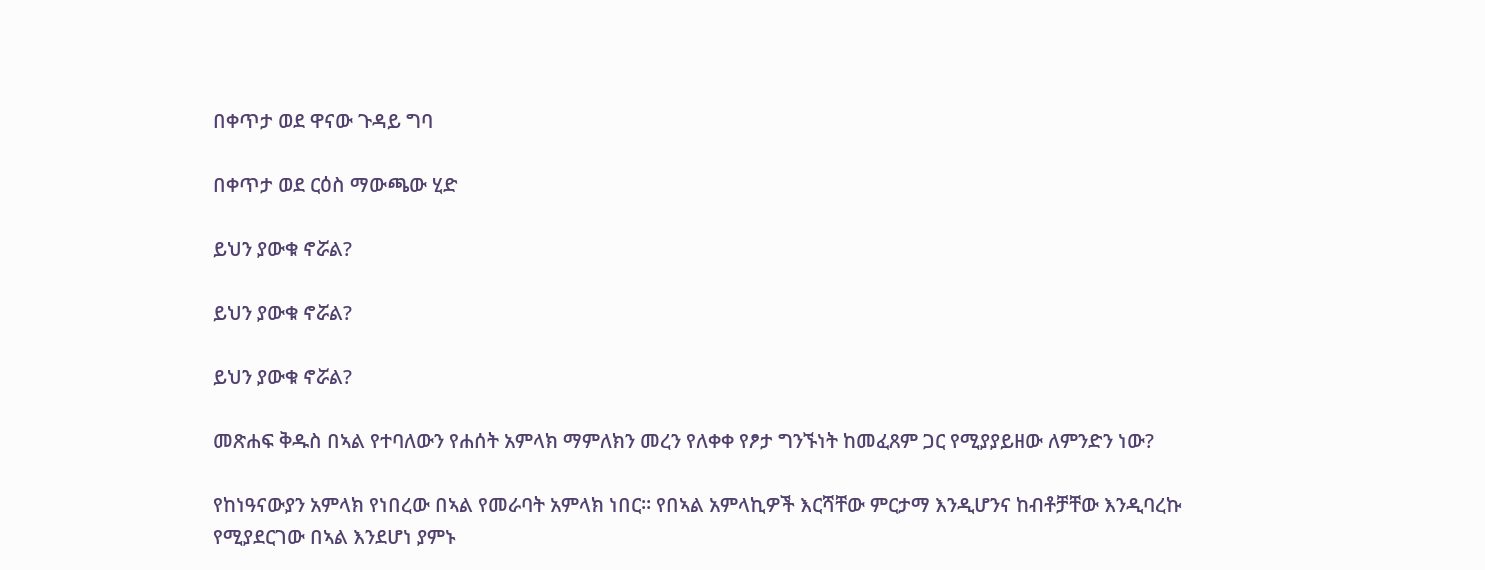በቀጥታ ወደ ዋናው ጉዳይ ግባ

በቀጥታ ወደ ርዕስ ማውጫው ሂድ

ይህን ያውቁ ኖሯል?

ይህን ያውቁ ኖሯል?

ይህን ያውቁ ኖሯል?

መጽሐፍ ቅዱስ በኣል የተባለውን የሐሰት አምላክ ማምለክን መረን የለቀቀ የፆታ ግንኙነት ከመፈጸም ጋር የሚያያይዘው ለምንድን ነው?

የከነዓናውያን አምላክ የነበረው በኣል የመራባት አምላክ ነበር። የበኣል አምላኪዎች እርሻቸው ምርታማ እንዲሆንና ከብቶቻቸው እንዲባረኩ የሚያደርገው በኣል እንደሆነ ያምኑ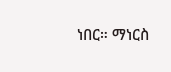ነበር። ማነርስ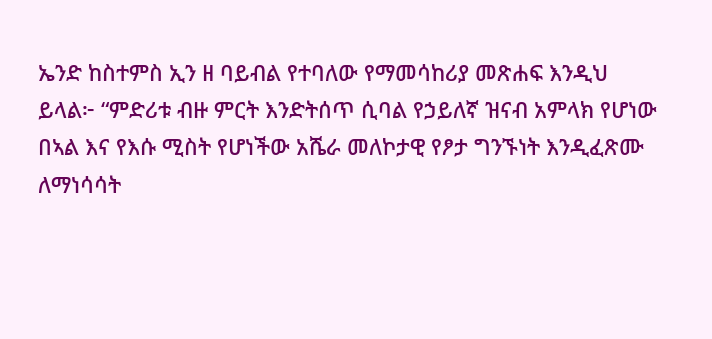ኤንድ ከስተምስ ኢን ዘ ባይብል የተባለው የማመሳከሪያ መጽሐፍ እንዲህ ይላል፦ “ምድሪቱ ብዙ ምርት እንድትሰጥ ሲባል የኃይለኛ ዝናብ አምላክ የሆነው በኣል እና የእሱ ሚስት የሆነችው አሼራ መለኮታዊ የፆታ ግንኙነት እንዲፈጽሙ ለማነሳሳት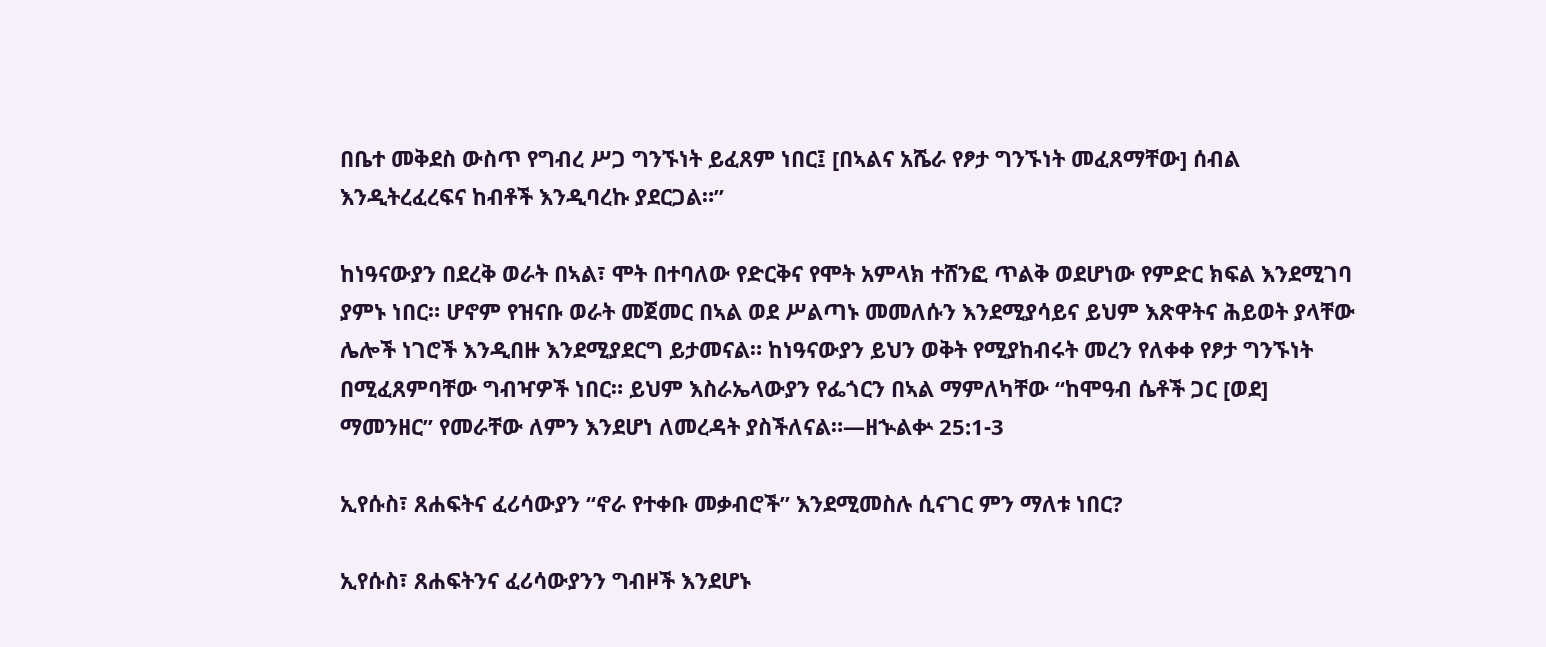በቤተ መቅደስ ውስጥ የግብረ ሥጋ ግንኙነት ይፈጸም ነበር፤ [በኣልና አሼራ የፆታ ግንኙነት መፈጸማቸው] ሰብል እንዲትረፈረፍና ከብቶች እንዲባረኩ ያደርጋል።”

ከነዓናውያን በደረቅ ወራት በኣል፣ ሞት በተባለው የድርቅና የሞት አምላክ ተሸንፎ ጥልቅ ወደሆነው የምድር ክፍል እንደሚገባ ያምኑ ነበር። ሆኖም የዝናቡ ወራት መጀመር በኣል ወደ ሥልጣኑ መመለሱን እንደሚያሳይና ይህም እጽዋትና ሕይወት ያላቸው ሌሎች ነገሮች እንዲበዙ እንደሚያደርግ ይታመናል። ከነዓናውያን ይህን ወቅት የሚያከብሩት መረን የለቀቀ የፆታ ግንኙነት በሚፈጸምባቸው ግብዣዎች ነበር። ይህም እስራኤላውያን የፌጎርን በኣል ማምለካቸው “ከሞዓብ ሴቶች ጋር [ወደ] ማመንዘር” የመራቸው ለምን እንደሆነ ለመረዳት ያስችለናል።—ዘኍልቍ 25:1-3

ኢየሱስ፣ ጸሐፍትና ፈሪሳውያን “ኖራ የተቀቡ መቃብሮች” እንደሚመስሉ ሲናገር ምን ማለቱ ነበር?

ኢየሱስ፣ ጸሐፍትንና ፈሪሳውያንን ግብዞች እንደሆኑ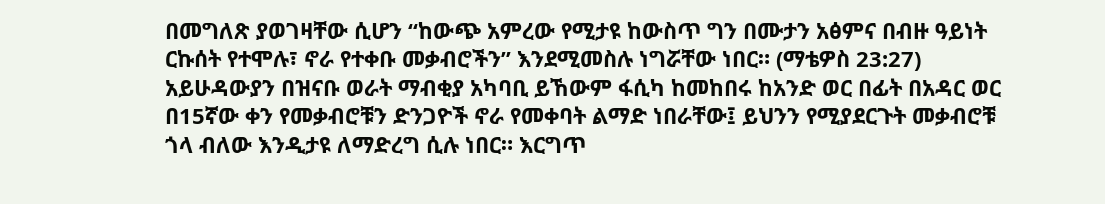በመግለጽ ያወገዛቸው ሲሆን “ከውጭ አምረው የሚታዩ ከውስጥ ግን በሙታን አፅምና በብዙ ዓይነት ርኩሰት የተሞሉ፣ ኖራ የተቀቡ መቃብሮችን” እንደሚመስሉ ነግሯቸው ነበር። (ማቴዎስ 23:27) አይሁዳውያን በዝናቡ ወራት ማብቂያ አካባቢ ይኸውም ፋሲካ ከመከበሩ ከአንድ ወር በፊት በአዳር ወር በ15ኛው ቀን የመቃብሮቹን ድንጋዮች ኖራ የመቀባት ልማድ ነበራቸው፤ ይህንን የሚያደርጉት መቃብሮቹ ጎላ ብለው እንዲታዩ ለማድረግ ሲሉ ነበር። እርግጥ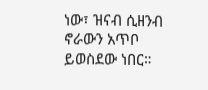ነው፣ ዝናብ ሲዘንብ ኖራውን አጥቦ ይወስደው ነበር።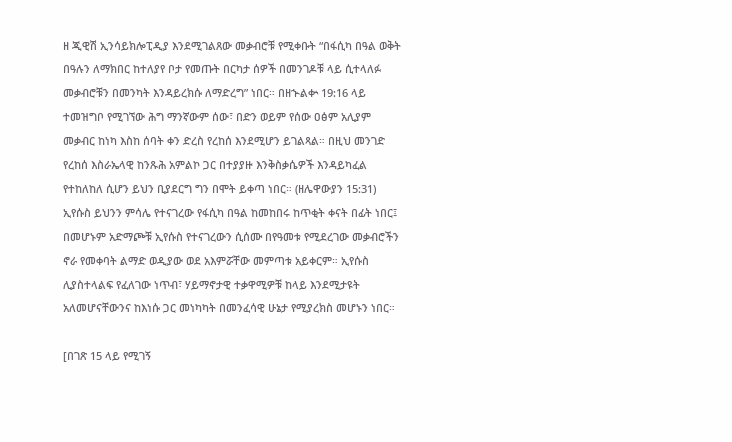ዘ ጂዊሽ ኢንሳይክሎፒዲያ እንደሚገልጸው መቃብሮቹ የሚቀቡት “በፋሲካ በዓል ወቅት በዓሉን ለማክበር ከተለያየ ቦታ የመጡት በርካታ ሰዎች በመንገዶቹ ላይ ሲተላለፉ መቃብሮቹን በመንካት እንዳይረክሱ ለማድረግ” ነበር። በዘኍልቍ 19:16 ላይ ተመዝግቦ የሚገኘው ሕግ ማንኛውም ሰው፣ በድን ወይም የሰው ዐፅም አሊያም መቃብር ከነካ እስከ ሰባት ቀን ድረስ የረከሰ እንደሚሆን ይገልጻል። በዚህ መንገድ የረከሰ እስራኤላዊ ከንጹሕ አምልኮ ጋር በተያያዙ እንቅስቃሴዎች እንዳይካፈል የተከለከለ ሲሆን ይህን ቢያደርግ ግን በሞት ይቀጣ ነበር። (ዘሌዋውያን 15:31) ኢየሱስ ይህንን ምሳሌ የተናገረው የፋሲካ በዓል ከመከበሩ ከጥቂት ቀናት በፊት ነበር፤ በመሆኑም አድማጮቹ ኢየሱስ የተናገረውን ሲሰሙ በየዓመቱ የሚደረገው መቃብሮችን ኖራ የመቀባት ልማድ ወዲያው ወደ አእምሯቸው መምጣቱ አይቀርም። ኢየሱስ ሊያስተላልፍ የፈለገው ነጥብ፣ ሃይማኖታዊ ተቃዋሚዎቹ ከላይ እንደሚታዩት አለመሆናቸውንና ከእነሱ ጋር መነካካት በመንፈሳዊ ሁኔታ የሚያረክስ መሆኑን ነበር።

[በገጽ 15 ላይ የሚገኝ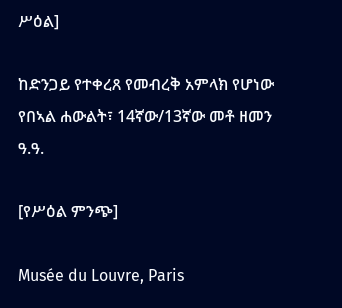ሥዕል]

ከድንጋይ የተቀረጸ የመብረቅ አምላክ የሆነው የበኣል ሐውልት፣ 14ኛው/13ኛው መቶ ዘመን ዓ.ዓ.

[የሥዕል ምንጭ]

Musée du Louvre, Paris